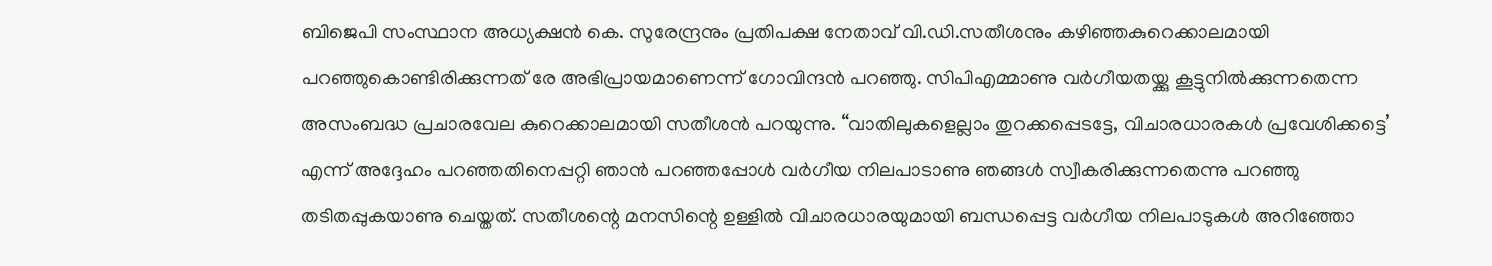ബിജെപി സംസ്ഥാന അധ്യക്ഷൻ കെ. സുരേന്ദ്രനും പ്രതിപക്ഷ നേതാവ് വി.ഡി.സതീശനും കഴിഞ്ഞകുറെക്കാലമായി പറഞ്ഞുകൊണ്ടിരിക്കുന്നത് രേ അഭിപ്രായമാണെന്ന് ഗോവിന്ദൻ പറഞ്ഞു. സിപിഎമ്മാണു വർഗീയതയ്ക്കു കൂട്ടുനിൽക്കുന്നതെന്ന അസംബദ്ധ പ്രചാരവേല കുറെക്കാലമായി സതീശൻ പറയുന്നു. “വാതിലുകളെല്ലാം തുറക്കപ്പെടട്ടേ, വിചാരധാരകൾ പ്രവേശിക്കട്ടെ’ എന്ന് അദ്ദേഹം പറഞ്ഞതിനെപ്പറ്റി ഞാൻ പറഞ്ഞപ്പോൾ വർഗീയ നിലപാടാണു ഞങ്ങൾ സ്വീകരിക്കുന്നതെന്നു പറഞ്ഞു തടിതപ്പുകയാണു ചെയ്തത്. സതീശന്റെ മനസിന്റെ ഉള്ളിൽ വിചാരധാരയുമായി ബന്ധപ്പെട്ട വർഗീയ നിലപാടുകൾ അറിഞ്ഞോ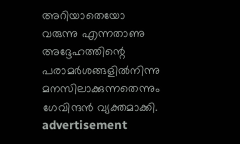അറിയാതെയോ വരുന്നു എന്നതാണു അദ്ദേഹത്തിന്റെ പരാമർശങ്ങളിൽനിന്നു മനസിലാക്കുന്നതെന്നും ഗേവിന്ദൻ വ്യക്തമാക്കി.
advertisement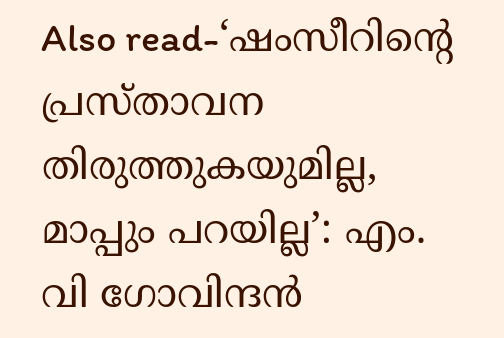Also read-‘ഷംസീറിന്റെ പ്രസ്താവന തിരുത്തുകയുമില്ല, മാപ്പും പറയില്ല’: എം. വി ഗോവിന്ദൻ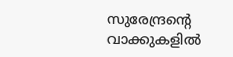സുരേന്ദ്രന്റെ വാക്കുകളിൽ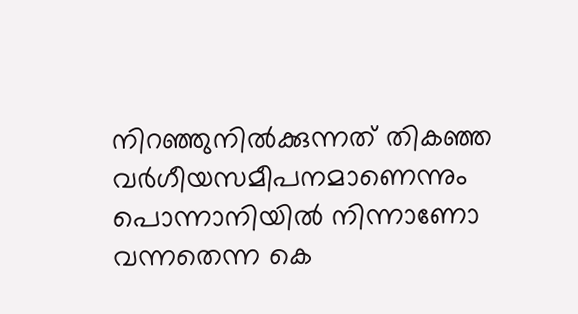നിറഞ്ഞുനിൽക്കുന്നത് തികഞ്ഞ വർഗീയസമീപനമാണെന്നും പൊന്നാനിയിൽ നിന്നാണോ വന്നതെന്ന കെ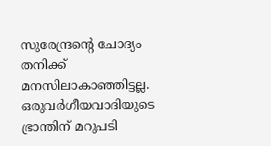സുരേന്ദ്രന്റെ ചോദ്യം തനിക്ക് മനസിലാകാഞ്ഞിട്ടല്ല. ഒരുവർഗീയവാദിയുടെ ഭ്രാന്തിന് മറുപടി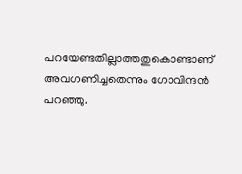പറയേണ്ടതില്ലാത്തതുകൊണ്ടാണ് അവഗണിച്ചതെന്നും ഗോവിന്ദൻ പറഞ്ഞു.